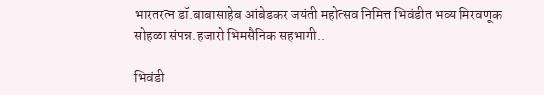भारतरत्न डॉ.बाबासाहेब आंबेडकर जयंती महोत्सव निमित्त भिवंडीत भव्य मिरवणूक सोहळा संपन्न.हजारो भिमसैनिक सहभागी..

भिवंडी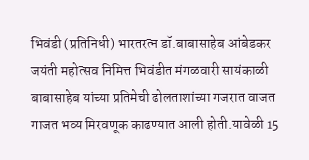भिवंडी (प्रतिनिधी) भारतरत्न डॉ.बाबासाहेब आंबेडकर जयंती महोत्सव निमित्त भिवंडीत मंगळवारी सायंकाळी बाबासाहेब यांच्या प्रतिमेची ढोलताशांच्या गजरात वाजत गाजत भव्य मिरवणूक काढण्यात आली होती.यावेळी 15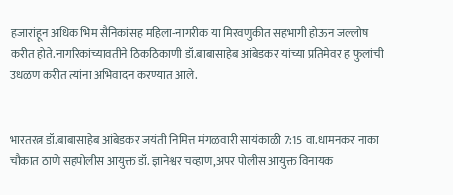हजारांहून अधिक भिम सैनिकांसह महिला-नागरीक या मिरवणुकीत सहभागी होऊन जल्लोष करीत होते.नागरिकांच्यावतीने ठिकठिकाणी डॉ.बाबासाहेब आंबेडकर यांच्या प्रतिमेवर ह फुलांची उधळण करीत त्यांना अभिवादन करण्यात आले.


भारतरत्न डॉ.बाबासाहेब आंबेडकर जयंती निमित्त मंगळवारी सायंकाळी 7:15 वा.धामनकर नाका चौकात ठाणे सहपोलीस आयुक्त डॉ. ज्ञानेश्वर चव्हाण,अपर पोलीस आयुक्त विनायक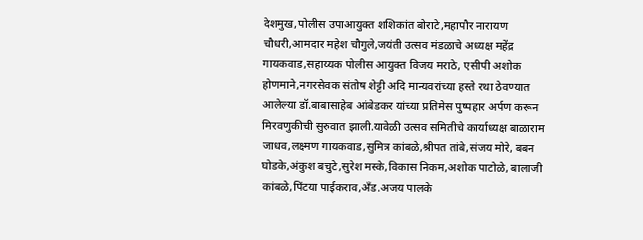देशमुख,पोलीस उपाआयुक्त शशिकांत बोराटे,महापौर नारायण चौधरी,आमदार महेश चौगुले,जयंती उत्सव मंडळाचे अध्यक्ष महेंद्र गायकवाड,सहाय्यक पोलीस आयुक्त विजय मराठे, एसीपी अशोक होणमाने,नगरसेवक संतोष शेट्टी अदि मान्यवरांच्या हस्ते रथा ठेवण्यात आलेल्या डॉ.बाबासाहेब आंबेडकर यांच्या प्रतिमेस पुष्पहार अर्पण करून मिरवणुकीची सुरुवात झाली.यावेळी उत्सव समितीचे कार्याध्यक्ष बाळाराम जाधव,लक्ष्मण गायकवाड,सुमित्र कांबळे,श्रीपत तांबे,संजय मोरे, बबन घोडके,अंकुश बचुटे,सुरेश मस्के,विकास निकम,अशोक पाटोळे, बालाजी कांबळे,पिंटया पाईकराव,अँड.अजय पालके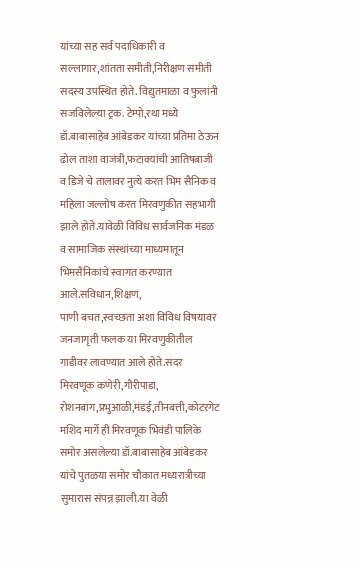यांच्या सह सर्व पदाधिकारी व सल्लागार,शांतता समीती,निरीक्षण समीती सदस्य उपस्थित होते. विद्युतमाळा व फुलांनी सजविलेल्या ट्रक. टेम्पो,रथा मध्ये डॉ.बाबासाहेब आंबेडकर यांच्या प्रतिमा ठेऊन ढोल ताशा वाजंत्री,फटाक्यांची आतिषबाजी व डिजे चे तालावर नुत्ये करत भिम सैनिक व महिला जल्लोष करत मिरवणुकीत सहभागी झाले होते.यावेळी विविध सार्वजनिक मंडळ व सामाजिक संस्थांच्या माध्यमातून भिमसैनिकांचे स्वागत करण्यात आले.सविधान,शिक्षण,
पाणी बचत,स्वच्छता अशा विविध विषयावर जनजागृती फलक या मिरवणुकीतील गाडीवर लावण्यात आले होते.सदर मिरवणूक कणेरी,गौरीपाडा,
रोशनबाग,प्रभुआळी,मंडई,तीनबत्ती,कोटरगेट मशिद मार्गे ही मिरवणूक भिवंडी पालिके समोर असलेल्या डॉ.बाबासाहेब आंबेडकर यांचे पुतळया समोर चौकात मध्यरात्रीच्या सुमारास संपन्न झाली.या वेळी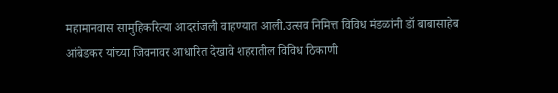महामानवास सामुहिकरित्या आदरांजली वाहण्यात आली.उत्सव निमित्त विविध मंडळांनी डॉ बाबासाहेब आंबेडकर यांच्या जिवनावर आधारित देखावे शहरातील विविध ठिकाणी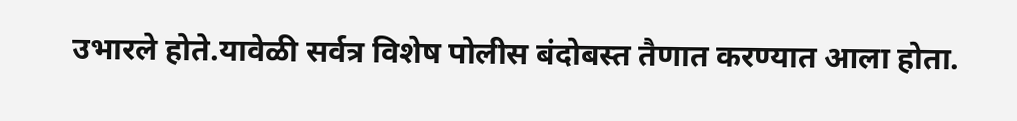उभारले होते.यावेळी सर्वत्र विशेष पोलीस बंदोबस्त तैणात करण्यात आला होता.